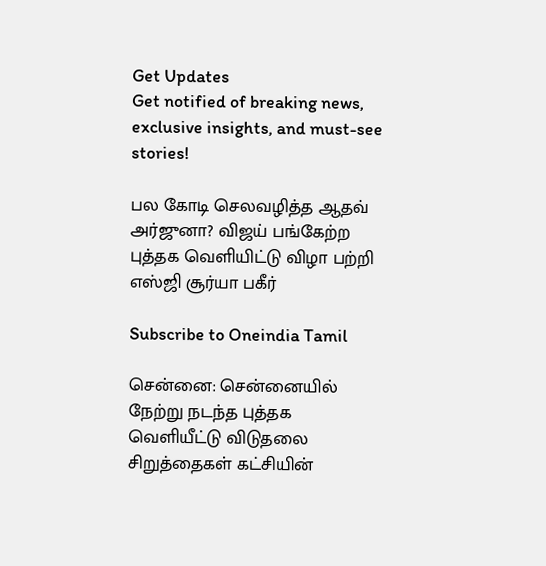Get Updates
Get notified of breaking news, exclusive insights, and must-see stories!

பல கோடி செலவழித்த ஆதவ் அர்ஜுனா? விஜய் பங்கேற்ற புத்தக வெளியிட்டு விழா பற்றி எஸ்ஜி சூர்யா பகீர்

Subscribe to Oneindia Tamil

சென்னை: சென்னையில் நேற்று நடந்த புத்தக வெளியீட்டு விடுதலை சிறுத்தைகள் கட்சியின்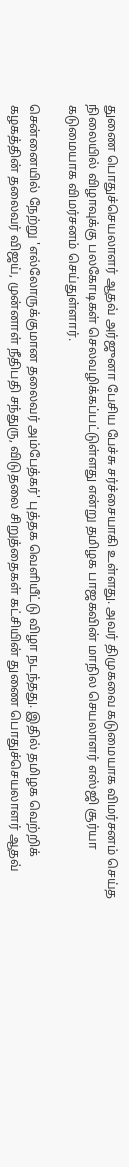துணை பொதுச்செயலாளர் ஆதவ் அர்ஜுனா பேசிய பேச்சு சர்ச்சையாகி உள்ளது. அவர் திமுகவை கடுமையாக விமர்சனம் செய்த நிலையில் விழாவுக்கு பலகோடிகள் செலவழிக்கப்பட்டுள்ளது என்று தமிழக பாஜகவின் மாநில செயலாளர் எஸ்ஜி சூர்யா கடுமையாக விமர்சனம் செய்துள்ளார்.

சென்னையில் நேற்று 'எல்லோருக்குமான தலைவர் அம்பேத்கர்' புத்தக வெளியீட்டு விழா நடந்தது. இதில் தமிழக வெற்றிக் கழகத்தின் தலைவர் விஜய், முன்னாள் நீதிபதி சந்துரு, விடுதலை சிறுத்தைகள் கட்சியின் துணை பொதுச்செயலாளர் ஆதவ்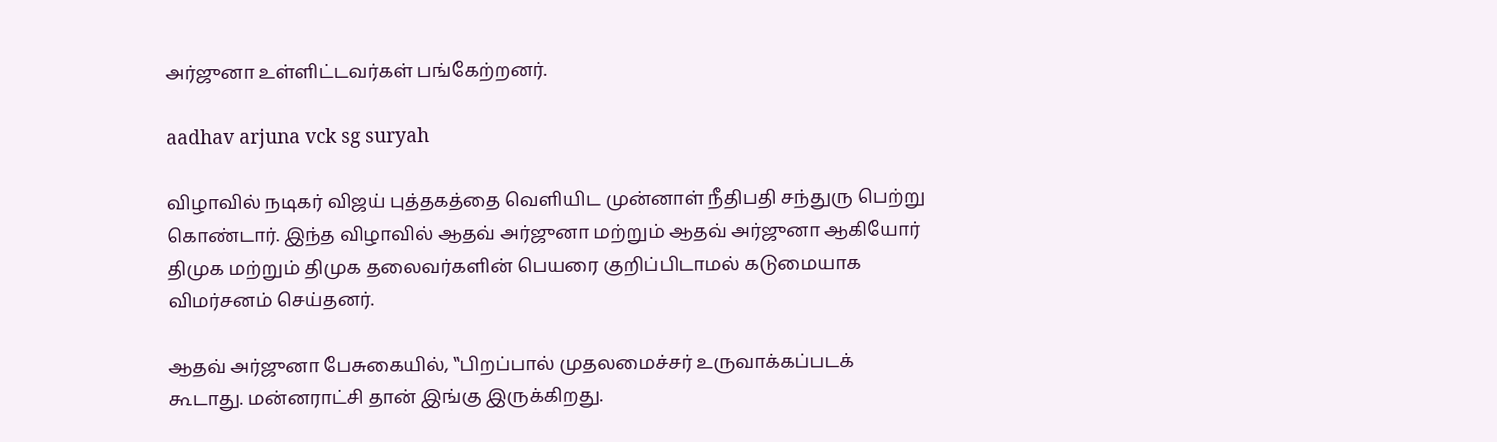அர்ஜுனா உள்ளிட்டவர்கள் பங்கேற்றனர்.

aadhav arjuna vck sg suryah

விழாவில் நடிகர் விஜய் புத்தகத்தை வெளியிட முன்னாள் நீதிபதி சந்துரு பெற்று கொண்டார். இந்த விழாவில் ஆதவ் அர்ஜுனா மற்றும் ஆதவ் அர்ஜுனா ஆகியோர் திமுக மற்றும் திமுக தலைவர்களின் பெயரை குறிப்பிடாமல் கடுமையாக விமர்சனம் செய்தனர்.

ஆதவ் அர்ஜுனா பேசுகையில், ‛‛பிறப்பால் முதலமைச்சர் உருவாக்கப்படக் கூடாது. மன்னராட்சி தான் இங்கு இருக்கிறது.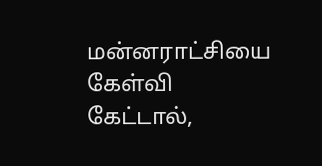மன்னராட்சியை கேள்வி கேட்டால்,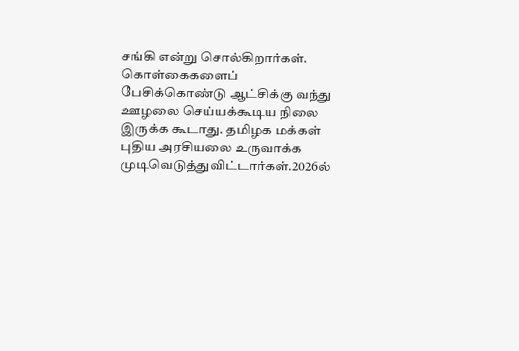சங்கி என்று சொல்கிறார்கள். கொள்கைகளைப் பேசிக்கொண்டு ஆட்சிக்கு வந்து ஊழலை செய்யக்கூடிய நிலை இருக்க கூடாது. தமிழக மக்கள் புதிய அரசியலை உருவாக்க முடிவெடுத்துவிட்டார்கள்.2026ல்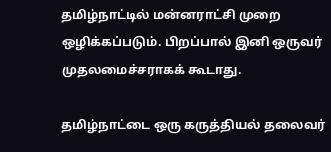தமிழ்நாட்டில் மன்னராட்சி முறை ஒழிக்கப்படும். பிறப்பால் இனி ஒருவர் முதலமைச்சராகக் கூடாது.

தமிழ்நாட்டை ஒரு கருத்தியல் தலைவர்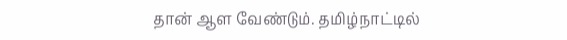தான் ஆள வேண்டும். தமிழ்நாட்டில்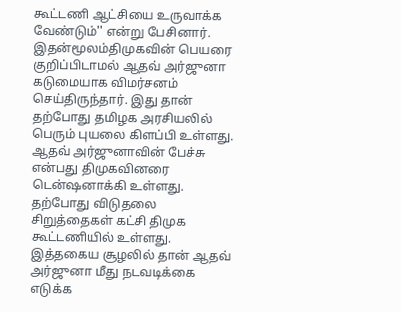கூட்டணி ஆட்சியை உருவாக்க வேண்டும்'' என்று பேசினார். இதன்மூலம்திமுகவின் பெயரை குறிப்பிடாமல் ஆதவ் அர்ஜுனா கடுமையாக விமர்சனம் செய்திருந்தார். இது தான் தற்போது தமிழக அரசியலில் பெரும் புயலை கிளப்பி உள்ளது. ஆதவ் அர்ஜுனாவின் பேச்சு என்பது திமுகவினரை டென்ஷனாக்கி உள்ளது. தற்போது விடுதலை சிறுத்தைகள் கட்சி திமுக கூட்டணியில் உள்ளது. இத்தகைய சூழலில் தான் ஆதவ் அர்ஜுனா மீது நடவடிக்கை எடுக்க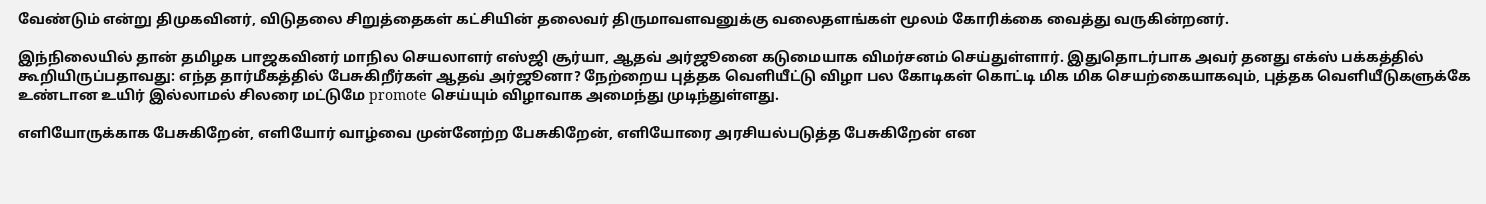வேண்டும் என்று திமுகவினர், விடுதலை சிறுத்தைகள் கட்சியின் தலைவர் திருமாவளவனுக்கு வலைதளங்கள் மூலம் கோரிக்கை வைத்து வருகின்றனர்.

இந்நிலையில் தான் தமிழக பாஜகவினர் மாநில செயலாளர் எஸ்ஜி சூர்யா, ஆதவ் அர்ஜூனை கடுமையாக விமர்சனம் செய்துள்ளார். இதுதொடர்பாக அவர் தனது எக்ஸ் பக்கத்தில் கூறியிருப்பதாவது: எந்த தார்மீகத்தில் பேசுகிறீர்கள் ஆதவ் அர்ஜூனா? நேற்றைய புத்தக வெளியீட்டு விழா பல கோடிகள் கொட்டி மிக மிக செயற்கையாகவும், புத்தக வெளியீடுகளுக்கே உண்டான உயிர் இல்லாமல் சிலரை மட்டுமே promote செய்யும் விழாவாக அமைந்து முடிந்துள்ளது.

எளியோருக்காக பேசுகிறேன், எளியோர் வாழ்வை முன்னேற்ற பேசுகிறேன், எளியோரை அரசியல்படுத்த பேசுகிறேன் என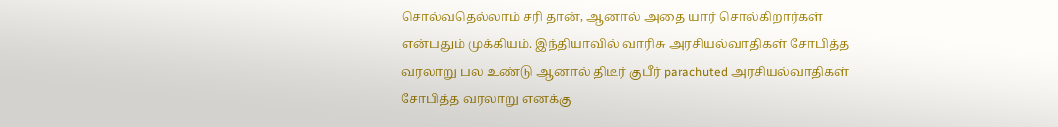சொல்வதெல்லாம் சரி தான், ஆனால் அதை யார் சொல்கிறார்கள் என்பதும் முக்கியம். இந்தியாவில் வாரிசு அரசியல்வாதிகள் சோபித்த வரலாறு பல உண்டு ஆனால் திடீர் குபீர் parachuted அரசியல்வாதிகள் சோபித்த வரலாறு எனக்கு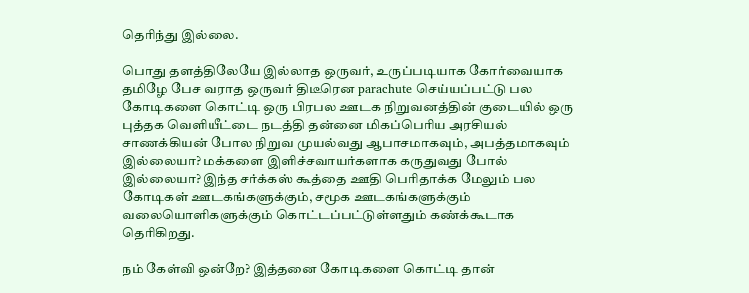தெரிந்து இல்லை.

பொது தளத்திலேயே இல்லாத ஒருவர், உருப்படியாக கோர்வையாக தமிழே பேச வராத ஒருவர் திடீரென parachute செய்யப்பட்டு பல கோடிகளை கொட்டி ஒரு பிரபல ஊடக நிறுவனத்தின் குடையில் ஒரு புத்தக வெளியீட்டை நடத்தி தன்னை மிகப்பெரிய அரசியல் சாணக்கியன் போல நிறுவ முயல்வது ஆபாசமாகவும், அபத்தமாகவும் இல்லையா? மக்களை இளிச்சவாயர்களாக கருதுவது போல் இல்லையா? இந்த சர்க்கஸ் கூத்தை ஊதி பெரிதாக்க மேலும் பல கோடிகள் ஊடகங்களுக்கும், சமூக ஊடகங்களுக்கும் வலையொளிகளுக்கும் கொட்டப்பட்டுள்ளதும் கண்க்கூடாக தெரிகிறது.

நம் கேள்வி ஒன்றே? இத்தனை கோடிகளை கொட்டி தான்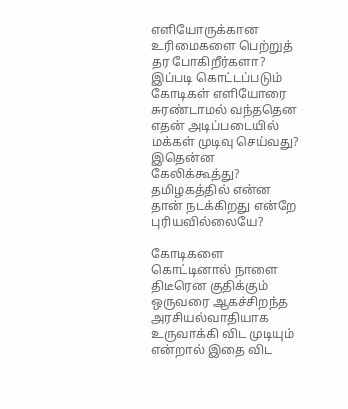எளியோருக்கான உரிமைகளை பெற்றுத் தர போகிறீர்களா? இப்படி கொட்டப்படும் கோடிகள் எளியோரை சுரண்டாமல் வந்ததென எதன் அடிப்படையில் மக்கள் முடிவு செய்வது? இதென்ன கேலிக்கூத்து? தமிழகத்தில் என்ன தான் நடக்கிறது என்றே புரியவில்லையே?

கோடிகளை கொட்டினால் நாளை திடீரென குதிக்கும் ஒருவரை ஆகச்சிறந்த அரசியல்வாதியாக உருவாக்கி விட முடியும் என்றால் இதை விட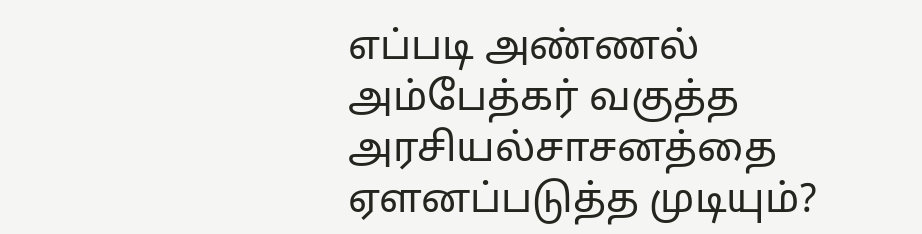எப்படி அண்ணல் அம்பேத்கர் வகுத்த அரசியல்சாசனத்தை ஏளனப்படுத்த முடியும்?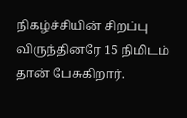நிகழ்ச்சியின் சிறப்பு விருந்தினரே 15 நிமிடம் தான் பேசுகிறார்.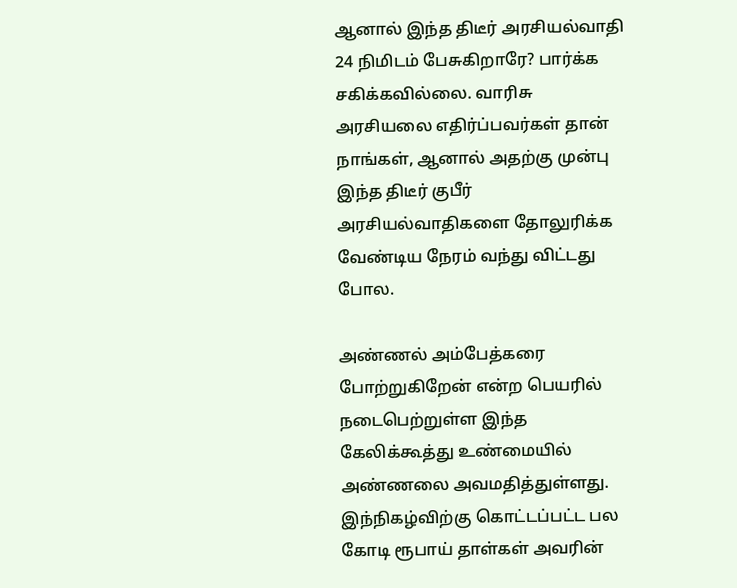ஆனால் இந்த திடீர் அரசியல்வாதி 24 நிமிடம் பேசுகிறாரே? பார்க்க சகிக்கவில்லை. வாரிசு அரசியலை எதிர்ப்பவர்கள் தான் நாங்கள், ஆனால் அதற்கு முன்பு இந்த திடீர் குபீர் அரசியல்வாதிகளை தோலுரிக்க வேண்டிய நேரம் வந்து விட்டது போல.

அண்ணல் அம்பேத்கரை போற்றுகிறேன் என்ற பெயரில் நடைபெற்றுள்ள இந்த கேலிக்கூத்து உண்மையில் அண்ணலை அவமதித்துள்ளது. இந்நிகழ்விற்கு கொட்டப்பட்ட பல கோடி ரூபாய் தாள்கள் அவரின்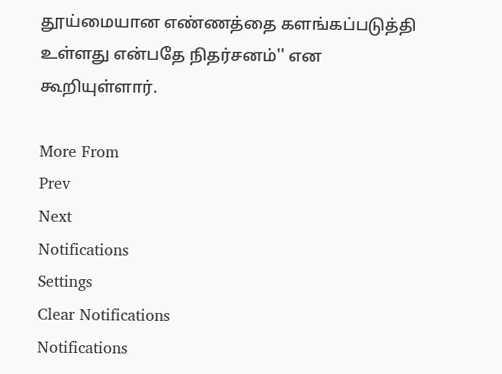தூய்மையான எண்ணத்தை களங்கப்படுத்தி உள்ளது என்பதே நிதர்சனம்'' என கூறியுள்ளார்.

More From
Prev
Next
Notifications
Settings
Clear Notifications
Notifications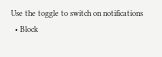Use the toggle to switch on notifications
  • Block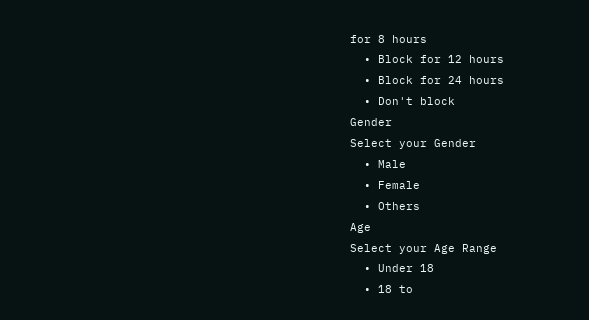for 8 hours
  • Block for 12 hours
  • Block for 24 hours
  • Don't block
Gender
Select your Gender
  • Male
  • Female
  • Others
Age
Select your Age Range
  • Under 18
  • 18 to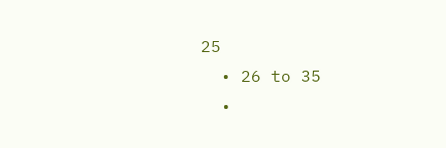25
  • 26 to 35
  •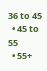36 to 45
  • 45 to 55
  • 55+